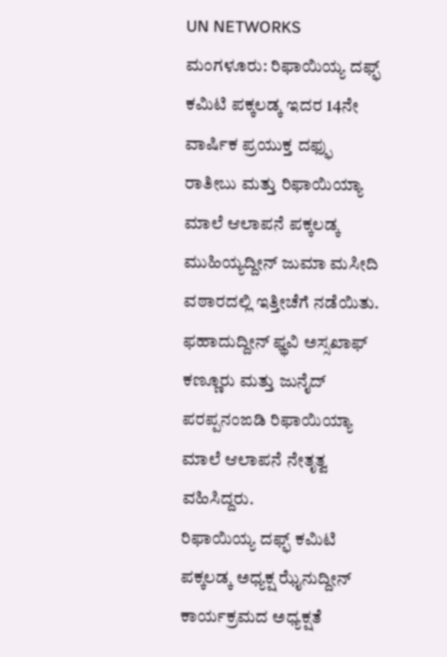UN NETWORKS
ಮಂಗಳೂರು: ರಿಫಾಯಿಯ್ಯ ದಫ್ಫ್ ಕಮಿಟಿ ಪಕ್ಕಲಡ್ಕ ಇದರ 14ನೇ ವಾರ್ಷಿಕ ಪ್ರಯುಕ್ತ ದಫ್ಫು ರಾತೀಬು ಮತ್ತು ರಿಫಾಯಿಯ್ಯಾ ಮಾಲೆ ಆಲಾಪನೆ ಪಕ್ಕಲಡ್ಕ ಮುಹಿಯ್ಯದ್ದೀನ್ ಜುಮಾ ಮಸೀದಿ ವಠಾರದಲ್ಲಿ ಇತ್ತೀಚೆಗೆ ನಡೆಯಿತು.
ಫಹಾದುದ್ದೀನ್ ಫ್ಥವಿ ಅಸ್ಸಖಾಫ್ ಕಣ್ಣೂರು ಮತ್ತು ಜುನೈದ್ ಪರಪ್ಪನಂಙಡಿ ರಿಫಾಯಿಯ್ಯಾ ಮಾಲೆ ಆಲಾಪನೆ ನೇತೃತ್ವ ವಹಿಸಿದ್ದರು.
ರಿಫಾಯಿಯ್ಯ ದಫ್ಫ್ ಕಮಿಟಿ ಪಕ್ಕಲಡ್ಕ ಅಧ್ಯಕ್ಷ ಝೈನುದ್ದೀನ್ ಕಾರ್ಯಕ್ರಮದ ಅಧ್ಯಕ್ಷತೆ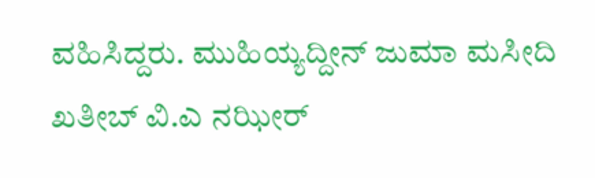ವಹಿಸಿದ್ದರು. ಮುಹಿಯ್ಯದ್ದೀನ್ ಜುಮಾ ಮಸೀದಿ ಖತೀಬ್ ವಿ.ಎ ನಝೀರ್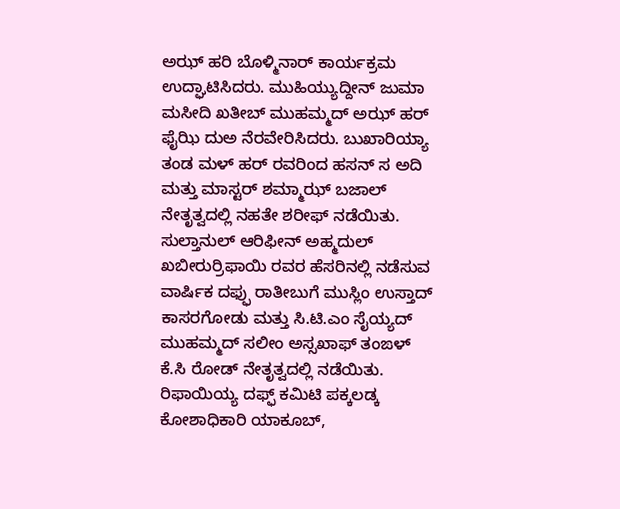ಅಝ್ ಹರಿ ಬೊಳ್ಮಿನಾರ್ ಕಾರ್ಯಕ್ರಮ ಉದ್ಘಾಟಿಸಿದರು. ಮುಹಿಯ್ಯುದ್ದೀನ್ ಜುಮಾ ಮಸೀದಿ ಖತೀಬ್ ಮುಹಮ್ಮದ್ ಅಝ್ ಹರ್ ಫೈಝಿ ದುಅ ನೆರವೇರಿಸಿದರು. ಬುಖಾರಿಯ್ಯಾ ತಂಡ ಮಳ್ ಹರ್ ರವರಿಂದ ಹಸನ್ ಸ ಅದಿ ಮತ್ತು ಮಾಸ್ಟರ್ ಶಮ್ಮಾಝ್ ಬಜಾಲ್ ನೇತೃತ್ವದಲ್ಲಿ ನಹತೇ ಶರೀಫ್ ನಡೆಯಿತು.
ಸುಲ್ತಾನುಲ್ ಆರಿಫೀನ್ ಅಹ್ಮದುಲ್ ಖಬೀರುರ್ರಿಫಾಯಿ ರವರ ಹೆಸರಿನಲ್ಲಿ ನಡೆಸುವ ವಾರ್ಷಿಕ ದಫ್ಫು ರಾತೀಬುಗೆ ಮುಸ್ಲಿಂ ಉಸ್ತಾದ್ ಕಾಸರಗೋಡು ಮತ್ತು ಸಿ.ಟಿ.ಎಂ ಸೈಯ್ಯದ್ ಮುಹಮ್ಮದ್ ಸಲೀಂ ಅಸ್ಸಖಾಫ್ ತಂಙಳ್ ಕೆ.ಸಿ ರೋಡ್ ನೇತೃತ್ವದಲ್ಲಿ ನಡೆಯಿತು.
ರಿಫಾಯಿಯ್ಯ ದಫ್ಫ್ ಕಮಿಟಿ ಪಕ್ಕಲಡ್ಕ ಕೋಶಾಧಿಕಾರಿ ಯಾಕೂಬ್,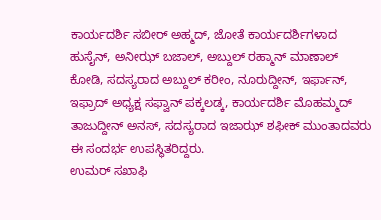ಕಾರ್ಯದರ್ಶಿ ಸಬೀರ್ ಅಹ್ಮದ್, ಜೋತೆ ಕಾರ್ಯದರ್ಶಿಗಳಾದ ಹುಸೈನ್, ಅನೀಝ್ ಬಜಾಲ್, ಅಬ್ದುಲ್ ರಹ್ಮಾನ್ ಮಾಣಾಲ್ ಕೋಡಿ, ಸದಸ್ಯರಾದ ಅಬ್ದುಲ್ ಕರೀಂ, ನೂರುದ್ದೀನ್, ಇರ್ಫಾನ್, ಇಫ್ರಾದ್ ಅಧ್ಯಕ್ಷ ಸಫ್ವಾನ್ ಪಕ್ಕಲಡ್ಕ, ಕಾರ್ಯದರ್ಶಿ ಮೊಹಮ್ಮದ್ ತಾಜುದ್ದೀನ್ ಅನಸ್, ಸದಸ್ಯರಾದ ಇಜಾಝ್ ಶಫೀಕ್ ಮುಂತಾದವರು ಈ ಸಂದರ್ಭ ಉಪಸ್ಥಿತರಿದ್ದರು.
ಉಮರ್ ಸಖಾಫಿ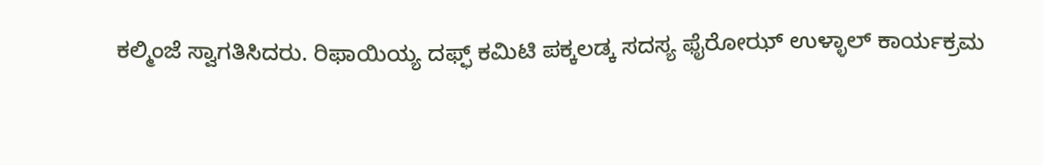ಕಲ್ಮಿಂಜೆ ಸ್ವಾಗತಿಸಿದರು. ರಿಫಾಯಿಯ್ಯ ದಫ್ಫ್ ಕಮಿಟಿ ಪಕ್ಕಲಡ್ಕ ಸದಸ್ಯ ಫೈರೋಝ್ ಉಳ್ಳಾಲ್ ಕಾರ್ಯಕ್ರಮ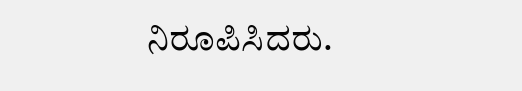ನಿರೂಪಿಸಿದರು.